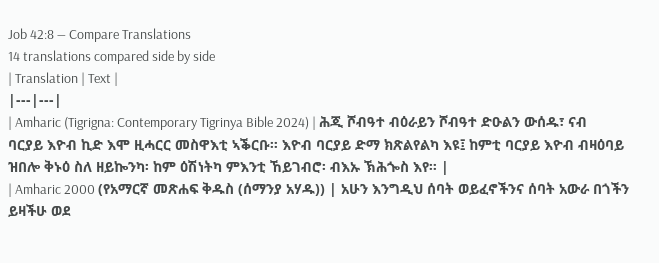Job 42:8 — Compare Translations
14 translations compared side by side
| Translation | Text |
|---|---|
| Amharic (Tigrigna: Contemporary Tigrinya Bible 2024) | ሕጂ ሾብዓተ ብዕራይን ሾብዓተ ድዑልን ውሰዱ፣ ናብ ባርያይ እዮብ ኪድ እሞ ዚሓርር መስዋእቲ ኣቕርቡ። እዮብ ባርያይ ድማ ክጽልየልካ እዩ፤ ከምቲ ባርያይ እዮብ ብዛዕባይ ዝበሎ ቅኑዕ ስለ ዘይኰንካ፡ ከም ዕሽነትካ ምእንቲ ኸይገብሮ፡ ብእኡ ኽሕጐስ እየ። |
| Amharic 2000 (የአማርኛ መጽሐፍ ቅዱስ (ሰማንያ አሃዱ)) | አሁን እንግዲህ ሰባት ወይፈኖችንና ሰባት አውራ በጎችን ይዛችሁ ወደ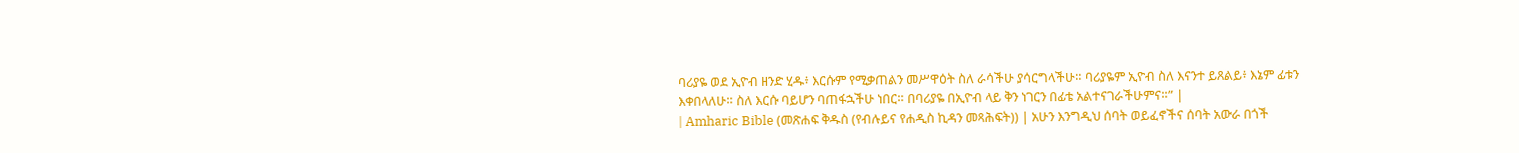ባሪያዬ ወደ ኢዮብ ዘንድ ሂዱ፥ እርሱም የሚቃጠልን መሥዋዕት ስለ ራሳችሁ ያሳርግላችሁ። ባሪያዬም ኢዮብ ስለ እናንተ ይጸልይ፥ እኔም ፊቱን እቀበላለሁ። ስለ እርሱ ባይሆን ባጠፋኋችሁ ነበር። በባሪያዬ በኢዮብ ላይ ቅን ነገርን በፊቴ አልተናገራችሁምና።” |
| Amharic Bible (መጽሐፍ ቅዱስ (የብሉይና የሐዲስ ኪዳን መጻሕፍት)) | አሁን እንግዲህ ሰባት ወይፈኖችና ሰባት አውራ በጎች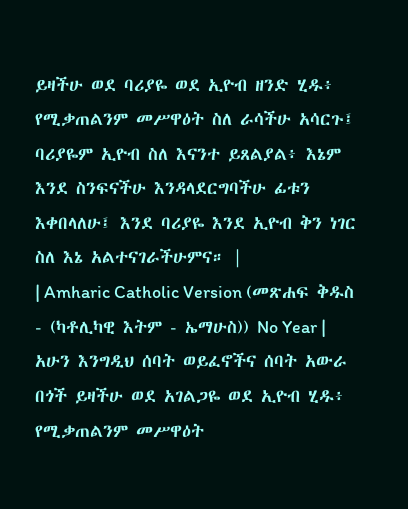ይዛችሁ ወደ ባሪያዬ ወደ ኢዮብ ዘንድ ሂዱ፥ የሚቃጠልንም መሥዋዕት ስለ ራሳችሁ አሳርጉ፤ ባሪያዬም ኢዮብ ስለ እናንተ ይጸልያል፥ እኔም እንደ ስንፍናችሁ እንዳላደርግባችሁ ፊቱን እቀበላለሁ፤ እንደ ባሪያዬ እንደ ኢዮብ ቅን ነገር ስለ እኔ አልተናገራችሁምና። |
| Amharic Catholic Version (መጽሐፍ ቅዱስ - (ካቶሊካዊ እትም - ኤማሁስ)) No Year | አሁን እንግዲህ ሰባት ወይፈኖችና ሰባት አውራ በጎች ይዛችሁ ወደ አገልጋዬ ወደ ኢዮብ ሂዱ፥ የሚቃጠልንም መሥዋዕት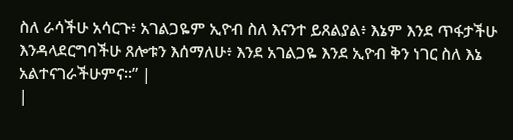ስለ ራሳችሁ አሳርጉ፥ አገልጋዬም ኢዮብ ስለ እናንተ ይጸልያል፥ እኔም እንደ ጥፋታችሁ እንዳላደርግባችሁ ጸሎቱን እሰማለሁ፥ እንደ አገልጋዬ እንደ ኢዮብ ቅን ነገር ስለ እኔ አልተናገራችሁምና።” |
|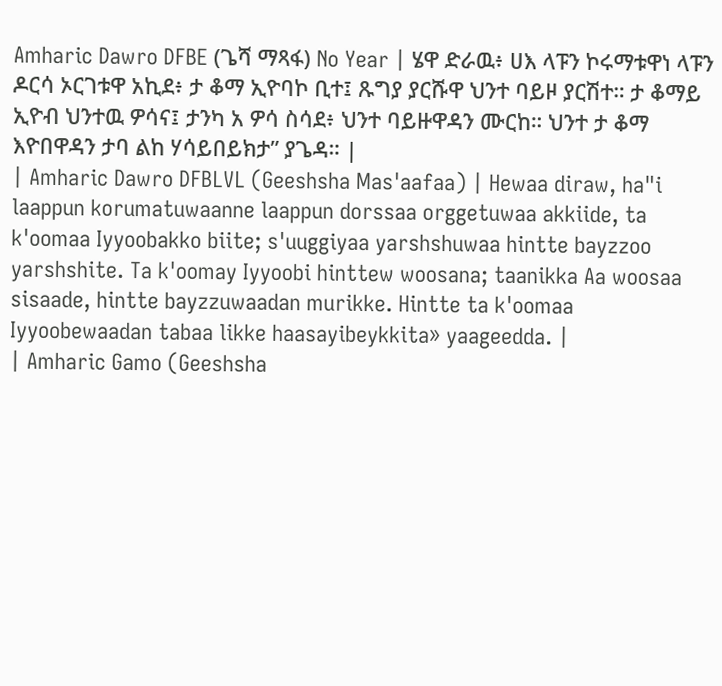Amharic Dawro DFBE (ጌሻ ማጻፋ) No Year | ሄዋ ድራዉ፥ ሀእ ላፑን ኮሩማቱዋነ ላፑን ዶርሳ ኦርገቱዋ አኪደ፥ ታ ቆማ ኢዮባኮ ቢተ፤ ጹግያ ያርሹዋ ህንተ ባይዞ ያርሽተ። ታ ቆማይ ኢዮብ ህንተዉ ዎሳና፤ ታንካ አ ዎሳ ስሳደ፥ ህንተ ባይዙዋዳን ሙርከ። ህንተ ታ ቆማ እዮበዋዳን ታባ ልከ ሃሳይበይክታ” ያጌዳ። |
| Amharic Dawro DFBLVL (Geeshsha Mas'aafaa) | Hewaa diraw, ha"i laappun korumatuwaanne laappun dorssaa orggetuwaa akkiide, ta k'oomaa Iyyoobakko biite; s'uuggiyaa yarshshuwaa hintte bayzzoo yarshshite. Ta k'oomay Iyyoobi hinttew woosana; taanikka Aa woosaa sisaade, hintte bayzzuwaadan murikke. Hintte ta k'oomaa Iyyoobewaadan tabaa likke haasayibeykkita» yaageedda. |
| Amharic Gamo (Geeshsha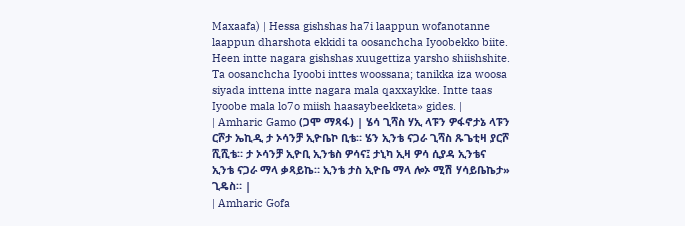Maxaafa) | Hessa gishshas ha7i laappun wofanotanne laappun dharshota ekkidi ta oosanchcha Iyoobekko biite. Heen intte nagara gishshas xuugettiza yarsho shiishshite. Ta oosanchcha Iyoobi inttes woossana; tanikka iza woosa siyada inttena intte nagara mala qaxxaykke. Intte taas Iyoobe mala lo7o miish haasaybeekketa» gides. |
| Amharic Gamo (ጋሞ ማጻፋ) | ሄሳ ጊሻስ ሃኢ ላፑን ዎፋኖታኔ ላፑን ርሾታ ኤኪዲ ታ ኦሳንቻ ኢዮቤኮ ቢቴ። ሄን ኢንቴ ናጋራ ጊሻስ ጹጌቲዛ ያርሾ ሺሺቴ። ታ ኦሳንቻ ኢዮቢ ኢንቴስ ዎሳና፤ ታኒካ ኢዛ ዎሳ ሲያዳ ኢንቴና ኢንቴ ናጋራ ማላ ቃጻይኬ። ኢንቴ ታስ ኢዮቤ ማላ ሎኦ ሚሽ ሃሳይቤኬታ» ጊዴስ። |
| Amharic Gofa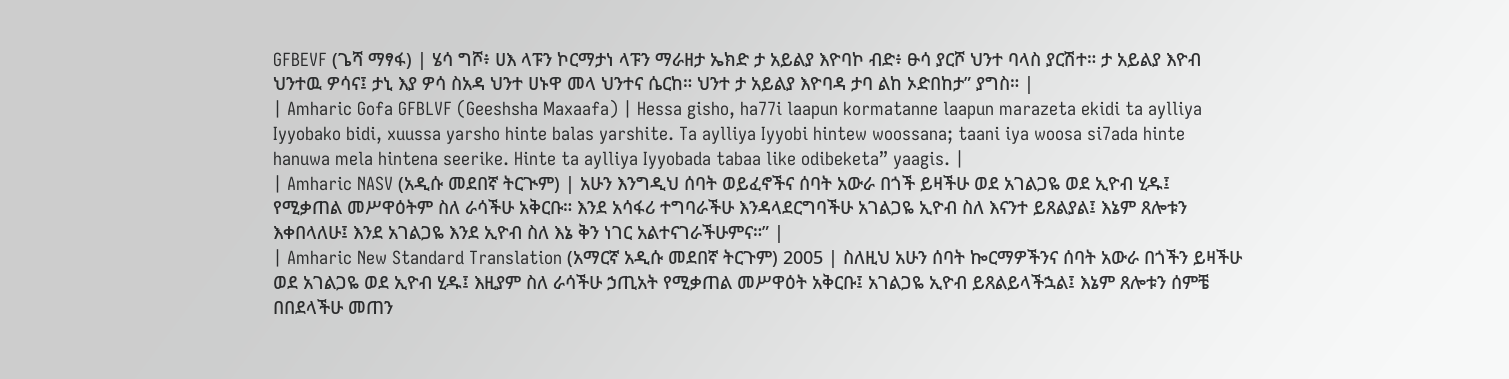GFBEVF (ጌሻ ማፃፋ) | ሄሳ ግሾ፥ ሀእ ላፑን ኮርማታነ ላፑን ማራዘታ ኤክድ ታ አይልያ እዮባኮ ብድ፥ ፁሳ ያርሾ ህንተ ባላስ ያርሽተ። ታ አይልያ እዮብ ህንተዉ ዎሳና፤ ታኒ እያ ዎሳ ስአዳ ህንተ ሀኑዋ መላ ህንተና ሴርከ። ህንተ ታ አይልያ እዮባዳ ታባ ልከ ኦድበከታ” ያግስ። |
| Amharic Gofa GFBLVF (Geeshsha Maxaafa) | Hessa gisho, ha77i laapun kormatanne laapun marazeta ekidi ta aylliya Iyyobako bidi, xuussa yarsho hinte balas yarshite. Ta aylliya Iyyobi hintew woossana; taani iya woosa si7ada hinte hanuwa mela hintena seerike. Hinte ta aylliya Iyyobada tabaa like odibeketa” yaagis. |
| Amharic NASV (አዲሱ መደበኛ ትርጒም) | አሁን እንግዲህ ሰባት ወይፈኖችና ሰባት አውራ በጎች ይዛችሁ ወደ አገልጋዬ ወደ ኢዮብ ሂዱ፤ የሚቃጠል መሥዋዕትም ስለ ራሳችሁ አቅርቡ። እንደ አሳፋሪ ተግባራችሁ እንዳላደርግባችሁ አገልጋዬ ኢዮብ ስለ እናንተ ይጸልያል፤ እኔም ጸሎቱን እቀበላለሁ፤ እንደ አገልጋዬ እንደ ኢዮብ ስለ እኔ ቅን ነገር አልተናገራችሁምና።” |
| Amharic New Standard Translation (አማርኛ አዲሱ መደበኛ ትርጉም) 2005 | ስለዚህ አሁን ሰባት ኰርማዎችንና ሰባት አውራ በጎችን ይዛችሁ ወደ አገልጋዬ ወደ ኢዮብ ሂዱ፤ እዚያም ስለ ራሳችሁ ኃጢአት የሚቃጠል መሥዋዕት አቅርቡ፤ አገልጋዬ ኢዮብ ይጸልይላችኋል፤ እኔም ጸሎቱን ሰምቼ በበደላችሁ መጠን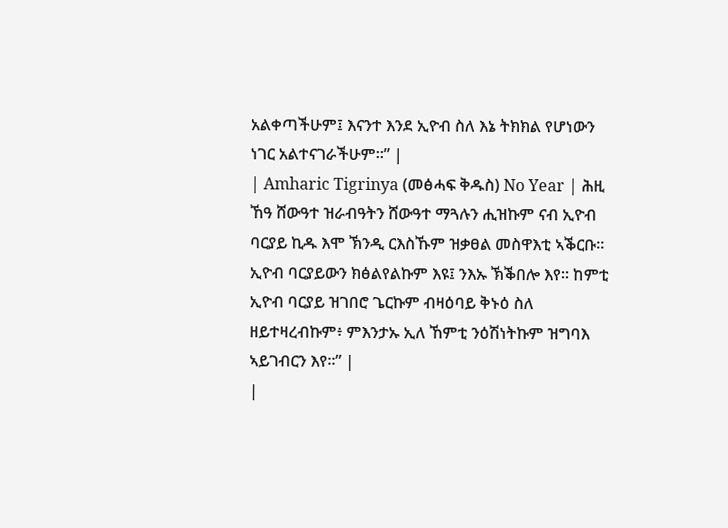አልቀጣችሁም፤ እናንተ እንደ ኢዮብ ስለ እኔ ትክክል የሆነውን ነገር አልተናገራችሁም።” |
| Amharic Tigrinya (መፅሓፍ ቅዱስ) No Year | ሕዚ ኸዓ ሸውዓተ ዝራብዓትን ሸውዓተ ማጓሉን ሒዝኩም ናብ ኢዮብ ባርያይ ኪዱ እሞ ኽንዲ ርእስኹም ዝቃፀል መስዋእቲ ኣቕርቡ። ኢዮብ ባርያይውን ክፅልየልኩም እዩ፤ ንእኡ ኽቕበሎ እየ። ከምቲ ኢዮብ ባርያይ ዝገበሮ ጌርኩም ብዛዕባይ ቅኑዕ ስለ ዘይተዛረብኩም፥ ምእንታኡ ኢለ ኸምቲ ንዕሽነትኩም ዝግባእ ኣይገብርን እየ።” |
|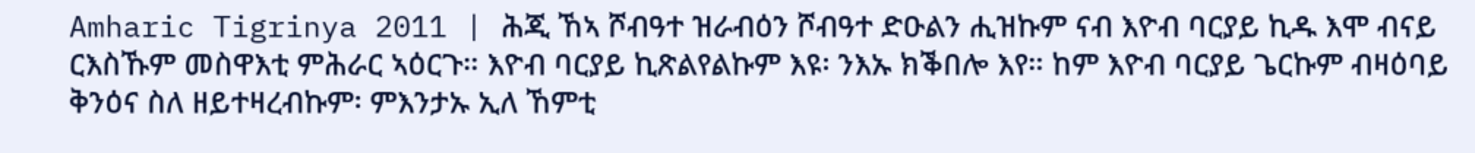Amharic Tigrinya 2011 | ሕጂ ኸኣ ሾብዓተ ዝራብዕን ሾብዓተ ድዑልን ሒዝኩም ናብ እዮብ ባርያይ ኪዱ እሞ ብናይ ርእስኹም መስዋእቲ ምሕራር ኣዕርጉ። እዮብ ባርያይ ኪጽልየልኩም እዩ፡ ንእኡ ክቕበሎ እየ። ከም እዮብ ባርያይ ጌርኩም ብዛዕባይ ቅንዕና ስለ ዘይተዛረብኩም፡ ምእንታኡ ኢለ ኸምቲ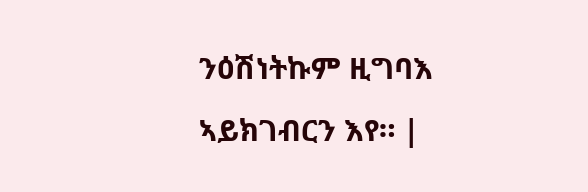ንዕሽነትኩም ዚግባእ ኣይክገብርን እየ። |